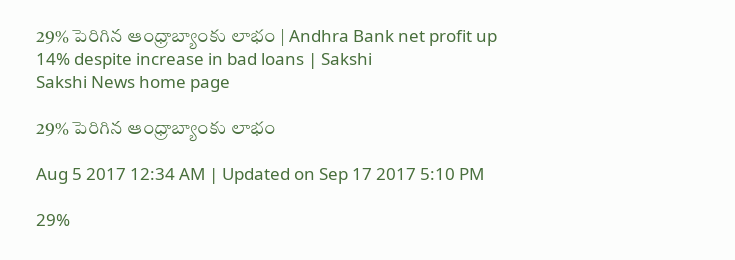29% పెరిగిన ఆంధ్రాబ్యాంకు లాభం | Andhra Bank net profit up 14% despite increase in bad loans | Sakshi
Sakshi News home page

29% పెరిగిన ఆంధ్రాబ్యాంకు లాభం

Aug 5 2017 12:34 AM | Updated on Sep 17 2017 5:10 PM

29%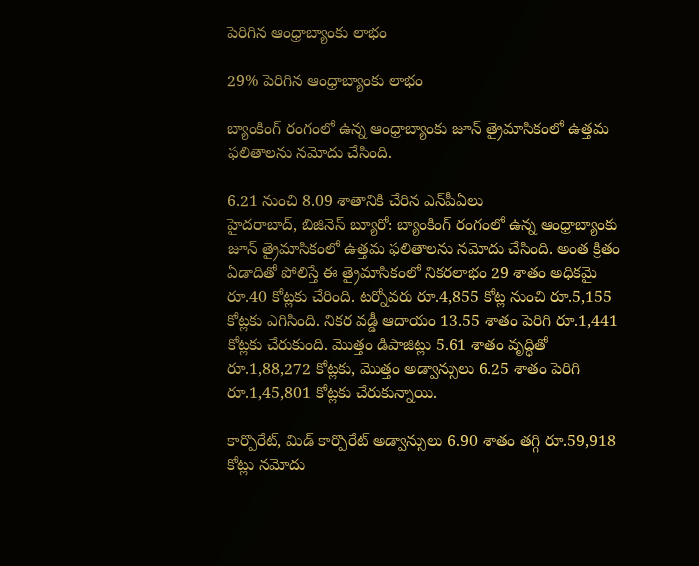పెరిగిన ఆంధ్రాబ్యాంకు లాభం

29% పెరిగిన ఆంధ్రాబ్యాంకు లాభం

బ్యాంకింగ్‌ రంగంలో ఉన్న ఆంధ్రాబ్యాంకు జూన్‌ త్రైమాసికంలో ఉత్తమ ఫలితాలను నమోదు చేసింది.

6.21 నుంచి 8.09 శాతానికి చేరిన ఎన్‌పీఏలు
హైదరాబాద్, బిజినెస్‌ బ్యూరో: బ్యాంకింగ్‌ రంగంలో ఉన్న ఆంధ్రాబ్యాంకు జూన్‌ త్రైమాసికంలో ఉత్తమ ఫలితాలను నమోదు చేసింది. అంత క్రితం ఏడాదితో పోలిస్తే ఈ త్రైమాసికంలో నికరలాభం 29 శాతం అధికమై రూ.40 కోట్లకు చేరింది. టర్నోవరు రూ.4,855 కోట్ల నుంచి రూ.5,155 కోట్లకు ఎగిసింది. నికర వడ్డీ ఆదాయం 13.55 శాతం పెరిగి రూ.1,441 కోట్లకు చేరుకుంది. మొత్తం డిపాజిట్లు 5.61 శాతం వృద్ధితో రూ.1,88,272 కోట్లకు, మొత్తం అడ్వాన్సులు 6.25 శాతం పెరిగి రూ.1,45,801 కోట్లకు చేరుకున్నాయి.

కార్పొరేట్, మిడ్‌ కార్పొరేట్‌ అడ్వాన్సులు 6.90 శాతం తగ్గి రూ.59,918 కోట్లు నమోదు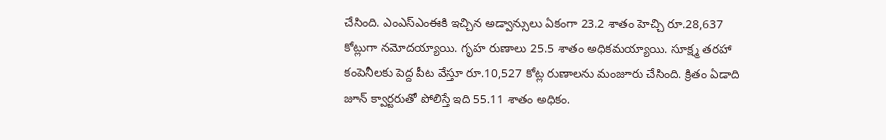చేసింది. ఎంఎస్‌ఎంఈకి ఇచ్చిన అడ్వాన్సులు ఏకంగా 23.2 శాతం హెచ్చి రూ.28,637 కోట్లుగా నమోదయ్యాయి. గృహ రుణాలు 25.5 శాతం అధికమయ్యాయి. సూక్ష్మ తరహా కంపెనీలకు పెద్ద పీట వేస్తూ రూ.10,527 కోట్ల రుణాలను మంజూరు చేసింది. క్రితం ఏడాది జూన్‌ క్వార్టరుతో పోలిస్తే ఇది 55.11 శాతం అధికం.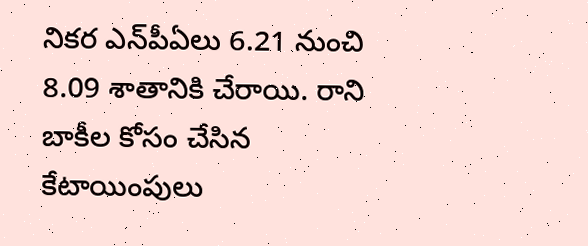నికర ఎన్‌పీఏలు 6.21 నుంచి 8.09 శాతానికి చేరాయి. రాని బాకీల కోసం చేసిన కేటాయింపులు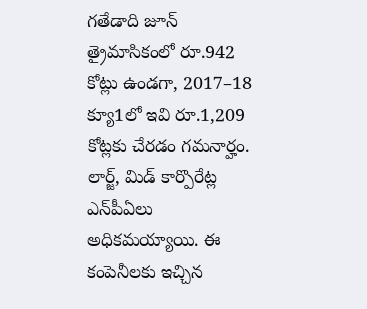గతేడాది జూన్‌ త్రైమాసికంలో రూ.942 కోట్లు ఉండగా, 2017–18 క్యూ1లో ఇవి రూ.1,209 కోట్లకు చేరడం గమనార్హం. లార్జ్, మిడ్‌ కార్పొరేట్ల ఎన్‌పీఏలు అధికమయ్యాయి. ఈ కంపెనీలకు ఇచ్చిన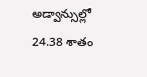అడ్వాన్సుల్లో 24.38 శాతం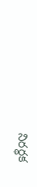నిరర్ధక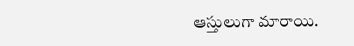ఆస్తులుగా మారాయి.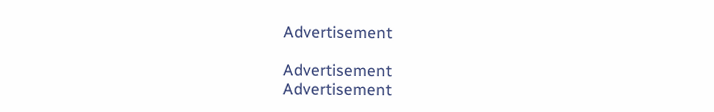Advertisement

Advertisement
Advertisement